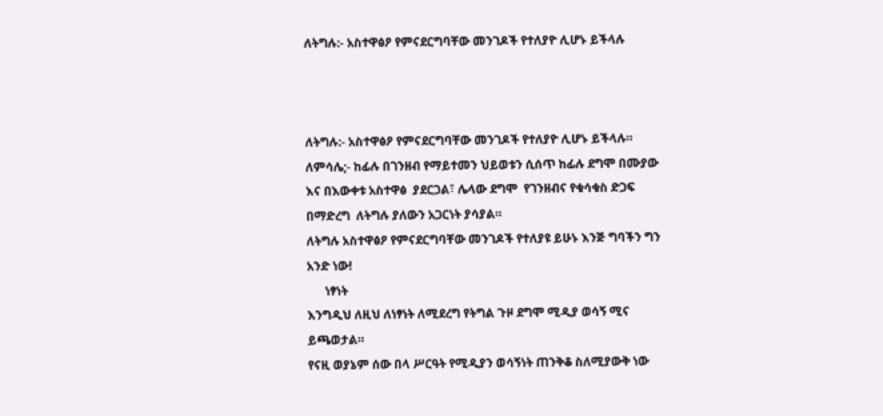ለትግሉ:- አስተዋፅዖ የምናደርግባቸው መንገዶች የተለያዮ ሊሆኑ ይችላሉ



ለትግሉ:- አስተዋፅዖ የምናደርግባቸው መንገዶች የተለያዮ ሊሆኑ ይችላሉ።
ለምሳሌ;- ከፊሉ በገንዘብ የማይተመን ህይወቱን ሲሰጥ ከፊሉ ደግሞ በሙያው እና በእውቀቱ አስተዋፅ  ያደርጋል፣ ሌላው ደግሞ  የገንዘብና የቁሳቁስ ድጋፍ በማድረግ  ለትግሉ ያለውን አጋርነት ያሳያል።
ለትግሉ አስተዋፅዖ የምናደርግባቸው መንገዶች የተለያዩ ይሁኑ እንጅ ግባችን ግን አንድ ነው!
      ነፃነት
እንግዲህ ለዚህ ለነፃነት ለሚደረግ የትግል ጉዞ ደግሞ ሚዲያ ወሳኝ ሚና ይጫወታል።
የናዚ ወያኔም ሰው በላ ሥርዓት የሚዲያን ወሳኝነት ጠንቅቆ ስለሚያውቅ ነው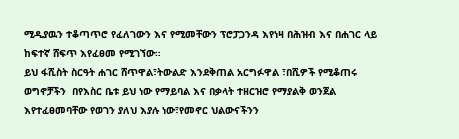ሚዲያዉን ተቆጣጥሮ የፈለገውን እና የሚመቸውን ፕሮፓጋንዳ እየነዛ በሕዝብ እና በሐገር ላይ ከፍተኛ ሸፍጥ እየፈፀመ የሚገኘው።
ይህ ፋሺስት ስርዓት ሐገር ሸጥዋል፣ትውልድ እንደቅጠል አርግፉዋል ፣በሺዎች የሚቆጠሩ ወግኖቻችን  በየእስር ቤቱ ይህ ነው የማይባል እና በቃላት ተዘርዝሮ የማያልቅ ወንጀል እየተፈፀመባቸው የወገን ያለህ እያሉ ነው፣የመኖር ህልውናችንን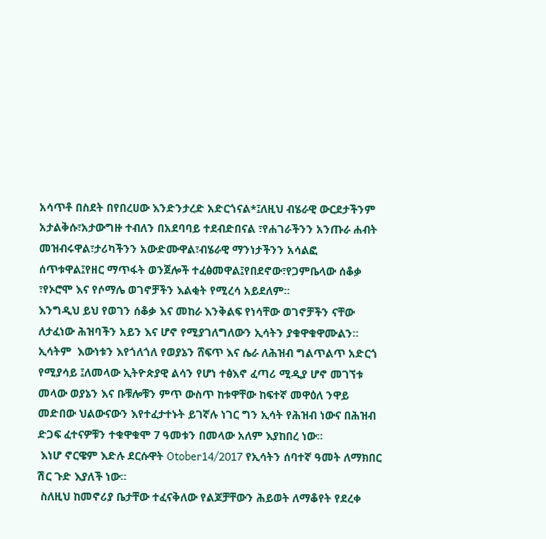አሳጥቶ በስደት በየበረሀው እንድንታረድ አድርጎናል*፤ለዚህ ብሄራዊ ውርደታችንም አታልቅሱ፣አታውግዙ ተብለን በአደባባይ ተደብድበናል ፣የሐገራችንን አንጡራ ሐብት መዝብሩዋል፣ታሪካችንን አውድሙዋል፣ብሄራዊ ማንነታችንን አሳልፎ ሰጥቱዋል፤የዘር ማጥፋት ወንጀሎች ተፈፅመዋል፤የበደኖው፣የጋምቤላው ሰቆቃ ፣የኦሮሞ እና የሶማሌ ወገኖቻችን እልቂት የሚረሳ አይደለም።
እንግዲህ ይህ የወገን ሰቆቃ እና መከራ እንቅልፍ የነሳቸው ወገኖቻችን ናቸው ለታፈነው ሕዝባችን አይን እና ሆኖ የሚያገለግለውን ኢሳትን ያቁዋቁዋሙልን።
ኢሳትም  እውነቱን እየጎለጎለ የወያኔን ሸፍጥ እና ሴራ ለሕዝብ ግልጥልጥ አድርጎ የሚያሳይ ፤ለመላው ኢትዮጵያዊ ልሳን የሆነ ተፅእኖ ፈጣሪ ሚዲያ ሆኖ መገኘቱ መላው ወያኔን እና ቡቹሎቹን ምጥ ውስጥ ከቱዋቸው ከፍተኛ መዋዕለ ንዋይ መድበው ህልውናውን እየተፈታተኑት ይገኛሉ ነገር ግን ኢሳት የሕዝብ ነውና በሕዝብ ድጋፍ ፈተናዎቹን ተቁዋቁሞ 7 ዓመቱን በመላው አለም እያከበረ ነው።
 እነሆ ኖርዌም እድሉ ደርሱዋት Otober14/2017 የኢሳትን ሰባተኛ ዓመት ለማክበር ሽር ጉድ እያለች ነው።
 ስለዚህ ከመኖሪያ ቤታቸው ተፈናቅለው የልጆቻቸውን ሕይወት ለማቆየት የደረቀ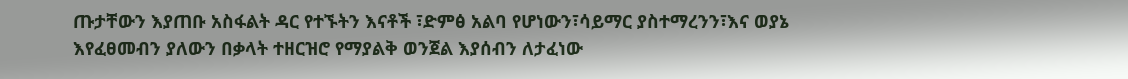ጡታቸውን እያጠቡ አስፋልት ዳር የተኙትን እናቶች ፣ድምፅ አልባ የሆነውን፣ሳይማር ያስተማረንን፣እና ወያኔ እየፈፀመብን ያለውን በቃላት ተዘርዝሮ የማያልቅ ወንጀል እያሰብን ለታፈነው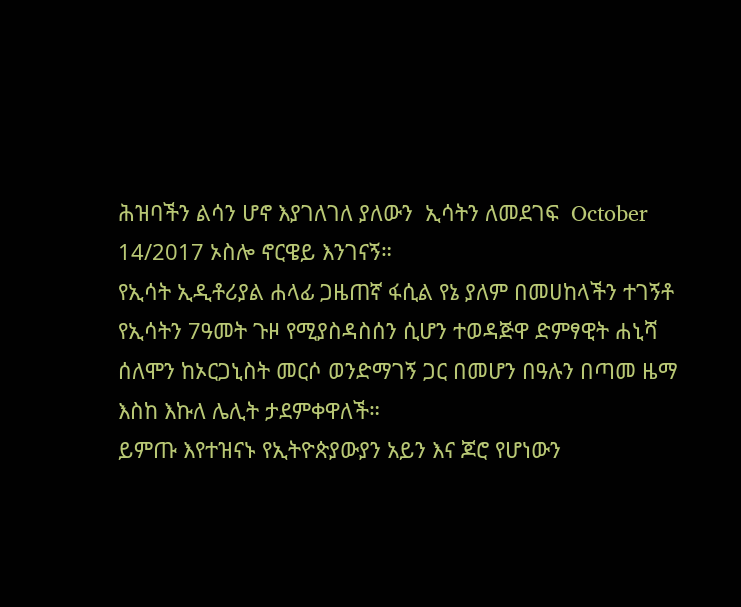ሕዝባችን ልሳን ሆኖ እያገለገለ ያለውን  ኢሳትን ለመደገፍ  October 14/2017 ኦስሎ ኖርዌይ እንገናኝ።
የኢሳት ኢዲቶሪያል ሐላፊ ጋዜጠኛ ፋሲል የኔ ያለም በመሀከላችን ተገኝቶ የኢሳትን 7ዓመት ጉዞ የሚያስዳስሰን ሲሆን ተወዳጅዋ ድምፃዊት ሐኒሻ ሰለሞን ከኦርጋኒስት መርሶ ወንድማገኝ ጋር በመሆን በዓሉን በጣመ ዜማ እስከ እኩለ ሌሊት ታደምቀዋለች።
ይምጡ እየተዝናኑ የኢትዮጵያውያን አይን እና ጆሮ የሆነውን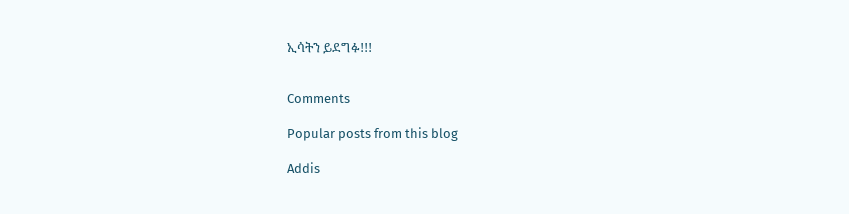ኢሳትን ይደግፉ!!!


Comments

Popular posts from this blog

Addis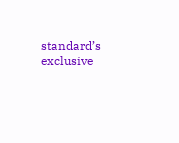standard’s exclusive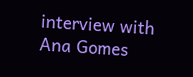interview with Ana Gomes